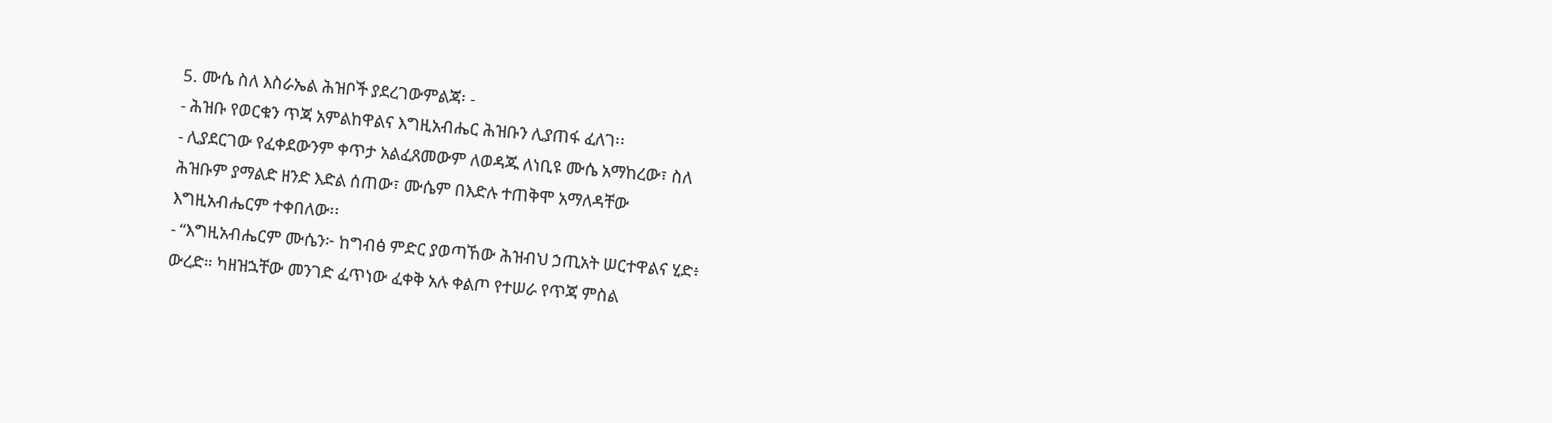5. ሙሴ ስለ እስራኤል ሕዝቦች ያደረገውምልጃ፡ -
- ሕዝቡ የወርቁን ጥጃ አምልከዋልና እግዚአብሔር ሕዝቡን ሊያጠፋ ፈለገ፡፡
- ሊያደርገው የፈቀደውንም ቀጥታ አልፈጸመውም ለወዳጁ ለነቢዩ ሙሴ አማከረው፣ ስለ
ሕዝቡም ያማልድ ዘንድ እድል ሰጠው፣ ሙሴም በእድሉ ተጠቅሞ አማለዳቸው
እግዚአብሔርም ተቀበለው፡፡
- “እግዚአብሔርም ሙሴን፦ ከግብፅ ምድር ያወጣኸው ሕዝብህ ኃጢአት ሠርተዋልና ሂድ፥
ውረድ። ካዘዝኋቸው መንገድ ፈጥነው ፈቀቅ አሉ ቀልጦ የተሠራ የጥጃ ምስል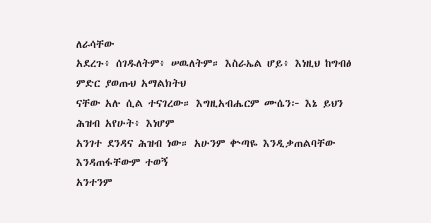ለራሳቸው
አደረጉ፥ ሰገዱለትም፥ ሠዉለትም። እስራኤል ሆይ፥ እነዚህ ከግብፅ ምድር ያወጡህ አማልክትህ
ናቸው አሉ ሲል ተናገረው። እግዚአብሔርም ሙሴን፦ እኔ ይህን ሕዝብ አየሁት፥ እነሆም
አንገተ ደንዳና ሕዝብ ነው። አሁንም ቍጣዬ እንዲቃጠልባቸው እንዳጠፋቸውም ተወኝ
አንተንም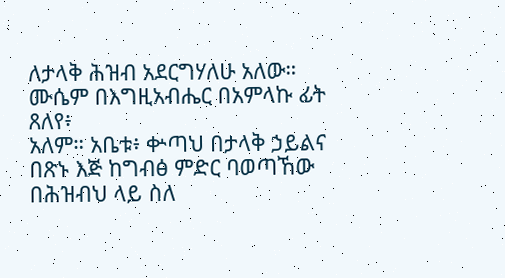ለታላቅ ሕዝብ አደርግሃለሁ አለው። ሙሴም በእግዚአብሔር በአምላኩ ፊት ጸለየ፥
አለም። አቤቱ፥ ቍጣህ በታላቅ ኃይልና በጽኑ እጅ ከግብፅ ምድር ባወጣኸው በሕዝብህ ላይ ስለ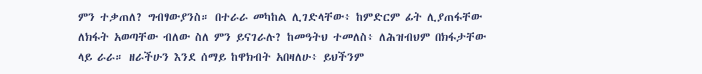ምን ተቃጠለ? ግብፃውያንስ። በተራራ መካከል ሊገድላቸው፥ ከምድርም ፊት ሊያጠፋቸው
ለክፋት አወጣቸው ብለው ስለ ምን ይናገራሉ? ከመዓትህ ተመለስ፥ ለሕዝብህም በክፋታቸው
ላይ ራራ። ዘራችሁን እንደ ሰማይ ከዋክብት አበዛለሁ፥ ይህችንም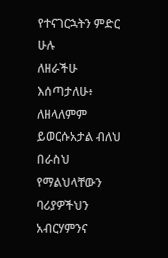የተናገርኋትን ምድር ሁሉ
ለዘራችሁ እሰጣታለሁ፥ ለዘላለምም ይወርሱአታል ብለህ በራስህ የማልህላቸውን ባሪያዎችህን
አብርሃምንና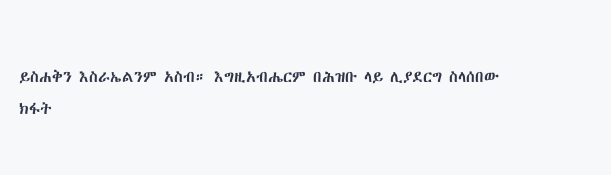ይስሐቅን እስራኤልንም አስብ። እግዚአብሔርም በሕዝቡ ላይ ሊያደርግ ስላሰበው
ክፋት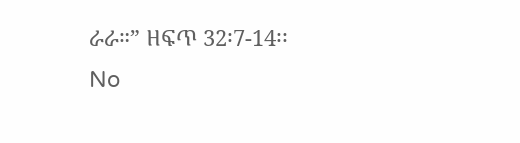ራራ።” ዘፍጥ 32፡7-14፡፡
No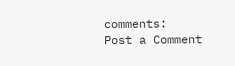comments:
Post a Comment